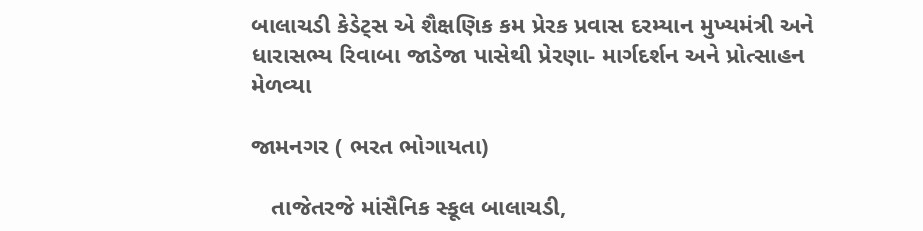બાલાચડી કેડેટ્સ એ શૈક્ષણિક કમ પ્રેરક પ્રવાસ દરમ્યાન મુખ્યમંત્રી અને ધારાસભ્ય રિવાબા જાડેજા પાસેથી પ્રેરણા- માર્ગદર્શન અને પ્રોત્સાહન મેળવ્યા

જામનગર ( ભરત ભોગાયતા)

   તાજેતરજે માંસૈનિક સ્કૂલ બાલાચડી,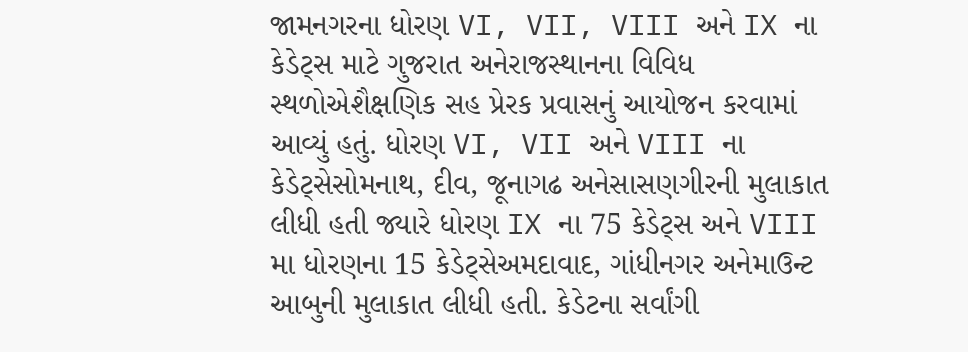જામનગરના ધોરણ VI, VII, VIII અને IX ના કેડેટ્સ માટે ગુજરાત અનેરાજસ્થાનના વિવિધ સ્થળોએશૈક્ષણિક સહ પ્રેરક પ્રવાસનું આયોજન કરવામાં આવ્યું હતું. ધોરણ VI, VII અને VIII ના કેડેટ્સેસોમનાથ, દીવ, જૂનાગઢ અનેસાસણગીરની મુલાકાત લીધી હતી જ્યારે ધોરણ IX ના 75 કેડેટ્સ અને VIII મા ધોરણના 15 કેડેટ્સેઅમદાવાદ, ગાંધીનગર અનેમાઉન્ટ આબુની મુલાકાત લીધી હતી. કેડેટના સર્વાંગી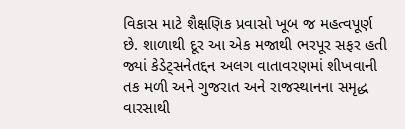વિકાસ માટે શૈક્ષણિક પ્રવાસો ખૂબ જ મહત્વપૂર્ણ છે. શાળાથી દૂર આ એક મજાથી ભરપૂર સફર હતી જ્યાં કેડેટ્સનેતદ્દન અલગ વાતાવરણમાં શીખવાની તક મળી અને ગુજરાત અને રાજસ્થાનના સમૃદ્ધ વારસાથી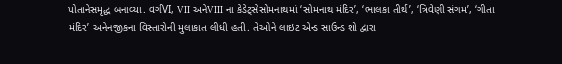પોતાનેસમૃદ્ધ બનાવ્યા. વર્ગVI, VII અનેVIII ના કેડેટ્સેસોમનાથમાં ‘સોમનાથ મંદિર’, ‘ભાલકા તીર્થ’, ‘ત્રિવેણી સંગમ’, ‘ગીતા મંદિર’ અનેનજીકના વિસ્તારોની મુલાકાત લીધી હતી. તેઓને લાઇટ એન્ડ સાઉન્ડ શો દ્વારા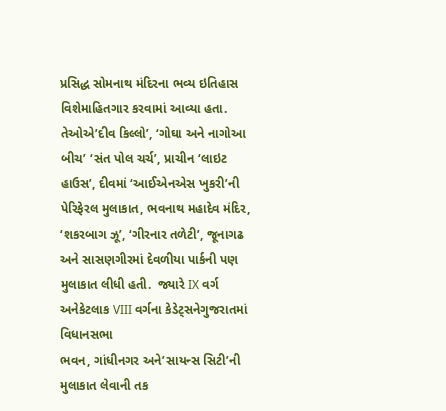પ્રસિદ્ધ સોમનાથ મંદિરના ભવ્ય ઇતિહાસ વિશેમાહિતગાર કરવામાં આવ્યા હતા. તેઓએ’દીવ કિલ્લો’, ‘ગોઘા અને નાગોઆ બીચ’ ‘સંત પોલ ચર્ચ’, પ્રાચીન ‘લાઇટ હાઉસ’, દીવમાં ‘આઈએનએસ ખુકરી’ની પેરિફેરલ મુલાકાત, ભવનાથ મહાદેવ મંદિર, ‘શકરબાગ ઝૂ’, ‘ગીરનાર તળેટી’, જૂનાગઢ અને સાસણગીરમાં દેવળીયા પાર્કની પણ મુલાકાત લીધી હતી.  જ્યારે IX વર્ગ અનેકેટલાક VIII વર્ગના કેડેટ્સનેગુજરાતમાં વિધાનસભા
ભવન, ગાંધીનગર અને’સાયન્સ સિટી’ની મુલાકાત લેવાની તક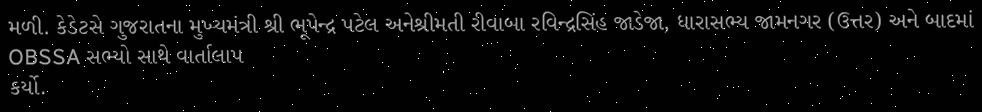મળી. કેડેટસે ગુજરાતના મુખ્યમંત્રી શ્રી ભૂપેન્દ્ર પટેલ અનેશ્રીમતી રીવાબા રવિન્દ્રસિંહ જાડેજા, ધારાસભ્ય જામનગર (ઉત્તર) અને બાદમાં OBSSA સભ્યો સાથે વાર્તાલાપ
કર્યો.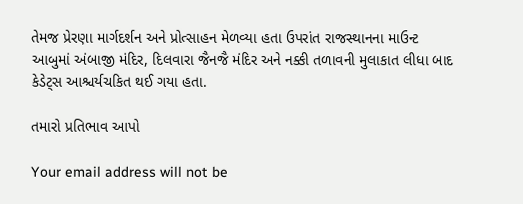તેમજ પ્રેરણા માર્ગદર્શન અને પ્રોત્સાહન મેળવ્યા હતા ઉપરાંત રાજસ્થાનના માઉન્ટ આબુમાં અંબાજી મંદિર, દિલવારા જૈનજૈ મંદિર અને નક્કી તળાવની મુલાકાત લીધા બાદ કેડેટ્સ આશ્ચર્યચકિત થઈ ગયા હતા.

તમારો પ્રતિભાવ આપો

Your email address will not be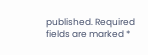published. Required fields are marked *